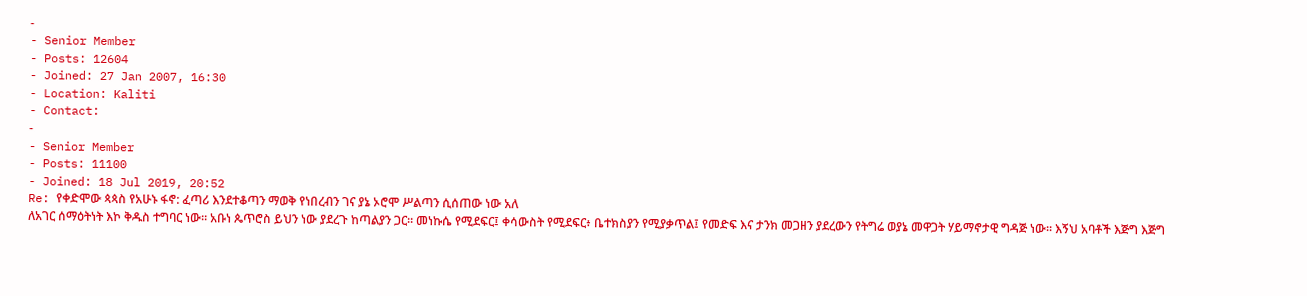-
- Senior Member
- Posts: 12604
- Joined: 27 Jan 2007, 16:30
- Location: Kaliti
- Contact:
-
- Senior Member
- Posts: 11100
- Joined: 18 Jul 2019, 20:52
Re: የቀድሞው ጳጳስ የአሁኑ ፋኖ: ፈጣሪ እንደተቆጣን ማወቅ የነበረብን ገና ያኔ ኦሮሞ ሥልጣን ሲሰጠው ነው አለ
ለአገር ሰማዕትነት እኮ ቅዱስ ተግባር ነው። አቡነ ጴጥሮስ ይህን ነው ያደረጉ ከጣልያን ጋር። መነኩሴ የሚደፍር፤ ቀሳውስት የሚደፍር፥ ቤተክስያን የሚያቃጥል፤ የመድፍ እና ታንክ መጋዘን ያደረውን የትግሬ ወያኔ መዋጋት ሃይማኖታዊ ግዳጅ ነው። እኝህ አባቶች እጅግ እጅግ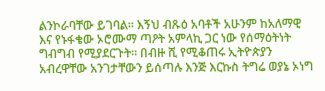ልንኮራባቸው ይገባል። እኝህ ብጹዕ አባቶች አሁንም ከአለማዊ እና የኑፋቄው ኦሮሙማ ጣዖት አምላኪ ጋር ነው የሰማዕትነት ግብግብ የሚያደርጉት። በብዙ ሺ የሚቆጠሩ ኢትዮጵያን አብረዋቸው አንገታቸውን ይሰጣሉ እንጅ እርኩስ ትግሬ ወያኔ ኦነግ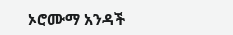ኦሮሙማ አንዳች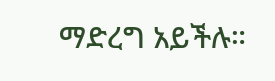ማድረግ አይችሉ።